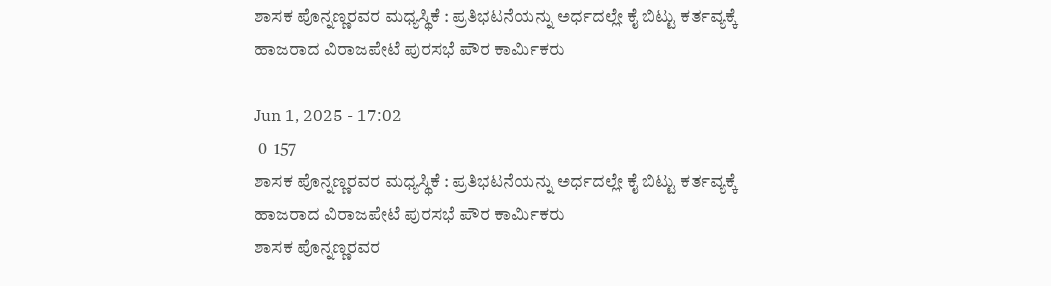ಶಾಸಕ ಪೊನ್ನಣ್ಣರವರ ಮಧ್ಯಸ್ಥಿಕೆ : ಪ್ರತಿಭಟನೆಯನ್ನು ಅರ್ಧದಲ್ಲೇ ಕೈ ಬಿಟ್ಟು ಕರ್ತವ್ಯಕ್ಕೆ ಹಾಜರಾದ ವಿರಾಜಪೇಟೆ ಪುರಸಭೆ ಪೌರ ಕಾರ್ಮಿಕರು

Jun 1, 2025 - 17:02
 0  157
ಶಾಸಕ ಪೊನ್ನಣ್ಣರವರ ಮಧ್ಯಸ್ಥಿಕೆ : ಪ್ರತಿಭಟನೆಯನ್ನು ಅರ್ಧದಲ್ಲೇ ಕೈ ಬಿಟ್ಟು ಕರ್ತವ್ಯಕ್ಕೆ ಹಾಜರಾದ ವಿರಾಜಪೇಟೆ ಪುರಸಭೆ ಪೌರ ಕಾರ್ಮಿಕರು
ಶಾಸಕ ಪೊನ್ನಣ್ಣರವರ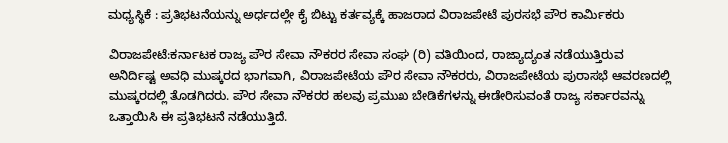ಮಧ್ಯಸ್ಥಿಕೆ : ಪ್ರತಿಭಟನೆಯನ್ನು ಅರ್ಧದಲ್ಲೇ ಕೈ ಬಿಟ್ಟು ಕರ್ತವ್ಯಕ್ಕೆ ಹಾಜರಾದ ವಿರಾಜಪೇಟೆ ಪುರಸಭೆ ಪೌರ ಕಾರ್ಮಿಕರು

ವಿರಾಜಪೇಟೆ:ಕರ್ನಾಟಕ ರಾಜ್ಯ ಪೌರ ಸೇವಾ ನೌಕರರ ಸೇವಾ ಸಂಘ (ರಿ) ವತಿಯಿಂದ, ರಾಜ್ಯಾದ್ಯಂತ ನಡೆಯುತ್ತಿರುವ ಅನಿರ್ದಿಷ್ಟ ಅವಧಿ ಮುಷ್ಕರದ ಭಾಗವಾಗಿ, ವಿರಾಜಪೇಟೆಯ ಪೌರ ಸೇವಾ ನೌಕರರು, ವಿರಾಜಪೇಟೆಯ ಪುರಾಸಭೆ ಆವರಣದಲ್ಲಿ ಮುಷ್ಕರದಲ್ಲಿ ತೊಡಗಿದರು. ಪೌರ ಸೇವಾ ನೌಕರರ ಹಲವು ಪ್ರಮುಖ ಬೇಡಿಕೆಗಳನ್ನು ಈಡೇರಿಸುವಂತೆ ರಾಜ್ಯ ಸರ್ಕಾರವನ್ನು ಒತ್ತಾಯಿಸಿ ಈ ಪ್ರತಿಭಟನೆ ನಡೆಯುತ್ತಿದೆ.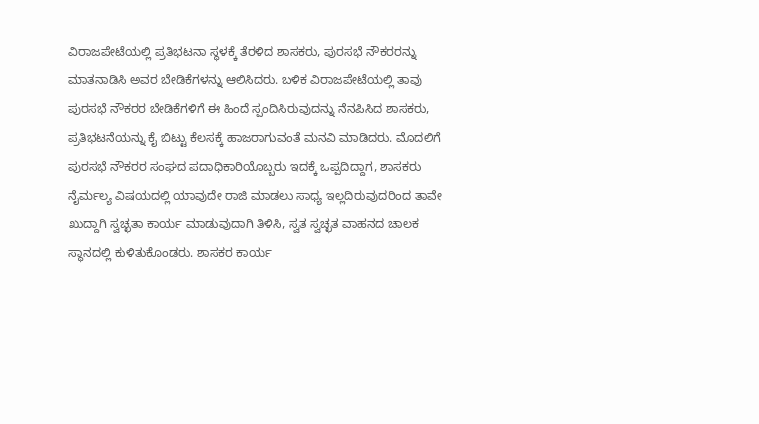ವಿರಾಜಪೇಟೆಯಲ್ಲಿ ಪ್ರತಿಭಟನಾ ಸ್ಥಳಕ್ಕೆ ತೆರಳಿದ ಶಾಸಕರು, ಪುರಸಭೆ ನೌಕರರನ್ನು ಮಾತನಾಡಿಸಿ ಅವರ ಬೇಡಿಕೆಗಳನ್ನು ಆಲಿಸಿದರು. ಬಳಿಕ ವಿರಾಜಪೇಟೆಯಲ್ಲಿ ತಾವು ಪುರಸಭೆ ನೌಕರರ ಬೇಡಿಕೆಗಳಿಗೆ ಈ ಹಿಂದೆ ಸ್ಪಂದಿಸಿರುವುದನ್ನು ನೆನಪಿಸಿದ ಶಾಸಕರು, ಪ್ರತಿಭಟನೆಯನ್ನು ಕೈ ಬಿಟ್ಟು ಕೆಲಸಕ್ಕೆ ಹಾಜರಾಗುವಂತೆ ಮನವಿ ಮಾಡಿದರು. ಮೊದಲಿಗೆ ಪುರಸಭೆ ನೌಕರರ ಸಂಘದ ಪದಾಧಿಕಾರಿಯೊಬ್ಬರು ಇದಕ್ಕೆ ಒಪ್ಪದಿದ್ದಾಗ, ಶಾಸಕರು ನೈರ್ಮಲ್ಯ ವಿಷಯದಲ್ಲಿ ಯಾವುದೇ ರಾಜಿ ಮಾಡಲು ಸಾಧ್ಯ ಇಲ್ಲದಿರುವುದರಿಂದ ತಾವೇ ಖುದ್ದಾಗಿ ಸ್ವಚ್ಛತಾ ಕಾರ್ಯ ಮಾಡುವುದಾಗಿ ತಿಳಿಸಿ, ಸ್ವತ ಸ್ವಚ್ಛತ ವಾಹನದ ಚಾಲಕ ಸ್ಥಾನದಲ್ಲಿ ಕುಳಿತುಕೊಂಡರು. ಶಾಸಕರ ಕಾರ್ಯ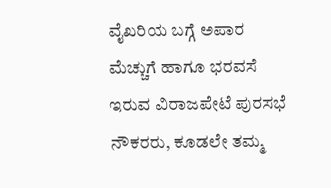ವೈಖರಿಯ ಬಗ್ಗೆ ಅಪಾರ ಮೆಚ್ಚುಗೆ ಹಾಗೂ ಭರವಸೆ ಇರುವ ವಿರಾಜಪೇಟೆ ಪುರಸಭೆ ನೌಕರರು, ಕೂಡಲೇ ತಮ್ಮ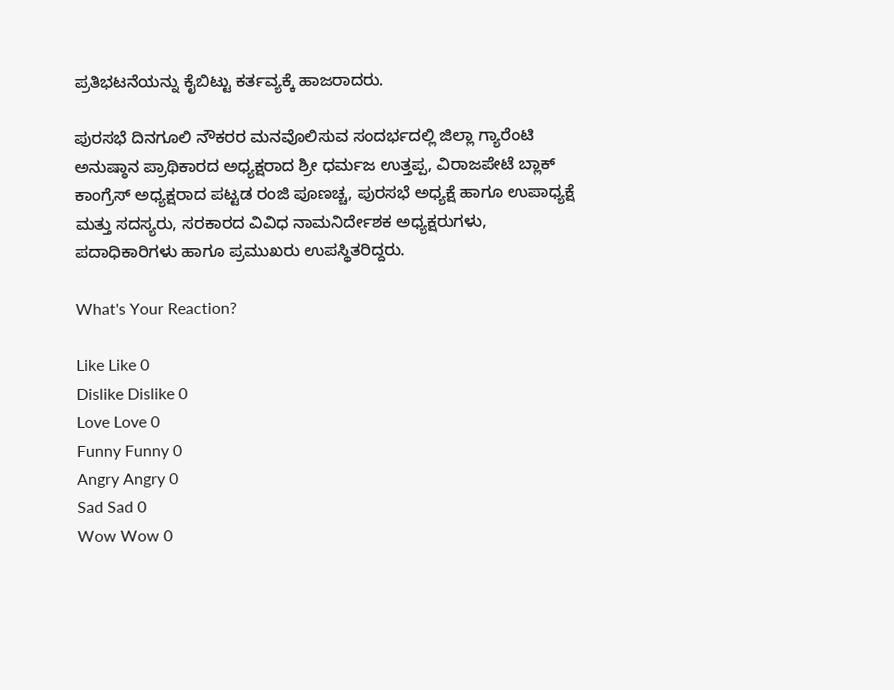ಪ್ರತಿಭಟನೆಯನ್ನು ಕೈಬಿಟ್ಟು ಕರ್ತವ್ಯಕ್ಕೆ ಹಾಜರಾದರು.

ಪುರಸಭೆ ದಿನಗೂಲಿ ನೌಕರರ ಮನವೊಲಿಸುವ ಸಂದರ್ಭದಲ್ಲಿ ಜಿಲ್ಲಾ ಗ್ಯಾರೆಂಟಿ ಅನುಷ್ಠಾನ ಪ್ರಾಥಿಕಾರದ ಅಧ್ಯಕ್ಷರಾದ ಶ್ರೀ ಧರ್ಮಜ ಉತ್ತಪ್ಪ, ವಿರಾಜಪೇಟೆ ಬ್ಲಾಕ್ ಕಾಂಗ್ರೆಸ್ ಅಧ್ಯಕ್ಷರಾದ ಪಟ್ಟಡ ರಂಜಿ ಪೂಣಚ್ಚ, ಪುರಸಭೆ ಅಧ್ಯಕ್ಷೆ ಹಾಗೂ ಉಪಾಧ್ಯಕ್ಷೆ ಮತ್ತು ಸದಸ್ಯರು, ಸರಕಾರದ ವಿವಿಧ ನಾಮನಿರ್ದೇಶಕ ಅಧ್ಯಕ್ಷರುಗಳು, ಪದಾಧಿಕಾರಿಗಳು ಹಾಗೂ ಪ್ರಮುಖರು ಉಪಸ್ಥಿತರಿದ್ದರು.

What's Your Reaction?

Like Like 0
Dislike Dislike 0
Love Love 0
Funny Funny 0
Angry Angry 0
Sad Sad 0
Wow Wow 0